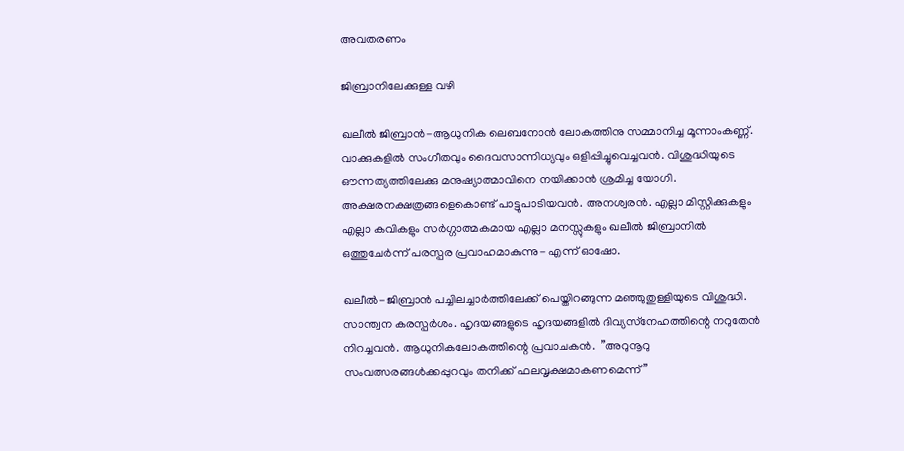അവതരണം

ജിബ്രാനിലേക്കുള്ള വഴി

ഖലീല്‍ ജിബ്രാന്‍-ആധുനിക ലെബനോന്‍ ലോകത്തിനു സമ്മാനിച്ച മൂന്നാംകണ്ണ്. വാക്കുകളില്‍ സംഗീതവും ദൈവസാന്നിധ്യവും ഒളിപ്പിച്ചുവെച്ചവന്‍. വിശുദ്ധിയുടെ ഔന്നത്യത്തിലേക്കു മനുഷ്യാത്മാവിനെ നയിക്കാന്‍ ശ്രമിച്ച യോഗി. അക്ഷരനക്ഷത്രങ്ങളെകൊണ്ട് പാട്ടുപാടിയവന്‍. അനശ്വരന്‍. എല്ലാ മിസ്റ്റിക്കുകളും എല്ലാ കവികളും സര്‍ഗ്ഗാത്മകമായ എല്ലാ മനസ്സുകളും ഖലീല്‍ ജിബ്രാനില്‍ ഒത്തുചേര്‍ന്ന് പരസ്പര പ്രവാഹമാകുന്നു- എന്ന് ഓഷോ.

ഖലീല്‍-ജിബ്രാന്‍ പച്ചിലച്ചാര്‍ത്തിലേക്ക് പെയ്തിറങ്ങുന്ന മഞ്ഞുതുള്ളിയുടെ വിശുദ്ധി. സാന്ത്വന കരസ്പര്‍ശം. ഹൃദയങ്ങളുടെ ഹൃദയങ്ങളില്‍ ദിവ്യസ്‌നേഹത്തിന്റെ നറുതേന്‍ നിറച്ചവന്‍. ആധുനികലോകത്തിന്റെ പ്രവാചകന്‍.  ”അറുനൂറു സംവത്സരങ്ങള്‍ക്കപ്പുറവും തനിക്ക് ഫലവൃക്ഷമാകണമെന്ന്”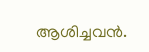ആശിച്ചവന്‍.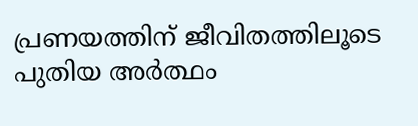പ്രണയത്തിന് ജീവിതത്തിലൂടെ പുതിയ അര്‍ത്ഥം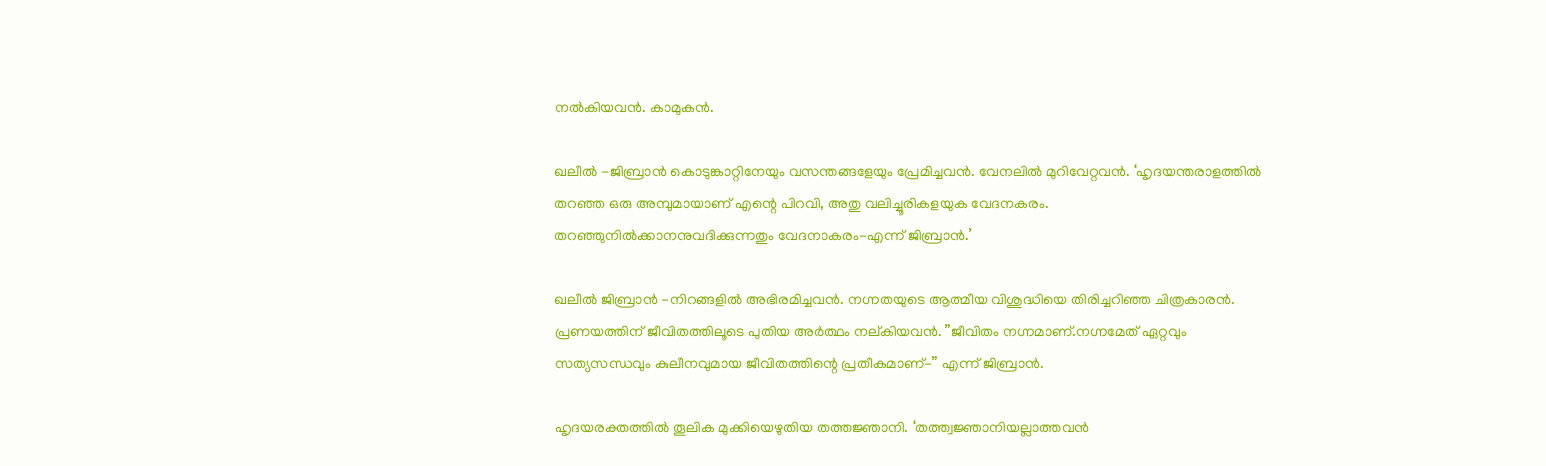നല്‍കിയവന്‍. കാമുകന്‍.

ഖലീല്‍ -ജിബ്രാന്‍ കൊടുങ്കാറ്റിനേയും വസന്തങ്ങളേയും പ്രേമിച്ചവന്‍. വേനലില്‍ മുറിവേറ്റവന്‍. ‘ഹൃദയന്തരാളത്തില്‍ തറഞ്ഞ ഒരു അമ്പുമായാണ് എന്റെ പിറവി, അതു വലിച്ചൂരികളയുക വേദനകരം. തറഞ്ഞുനില്‍ക്കാനനുവദിക്കുന്നതും വേദനാകരം-എന്ന് ജിബ്രാന്‍.’

ഖലീല്‍ ജിബ്രാന്‍ -നിറങ്ങളില്‍ അഭിരമിച്ചവന്‍. നഗ്നതയുടെ ആത്മീയ വിശുദ്ധിയെ തിരിച്ചറിഞ്ഞ ചിത്രകാരന്‍.  പ്രണയത്തിന് ജീവിതത്തിലൂടെ പുതിയ അര്‍ത്ഥം നല്കിയവന്‍. ”ജീവിതം നഗ്നമാണ്.നഗ്നമേത് ഏറ്റവും സത്യസന്ധവും കുലീനവുമായ ജീവിതത്തിന്റെ പ്രതീകമാണ്-” എന്ന് ജിബ്രാന്‍.

ഹൃദയരക്തത്തില്‍ തൂലിക മുക്കിയെഴുതിയ തത്തജ്ഞാനി. ‘തത്ത്വജ്ഞാനിയല്ലാത്തവന്‍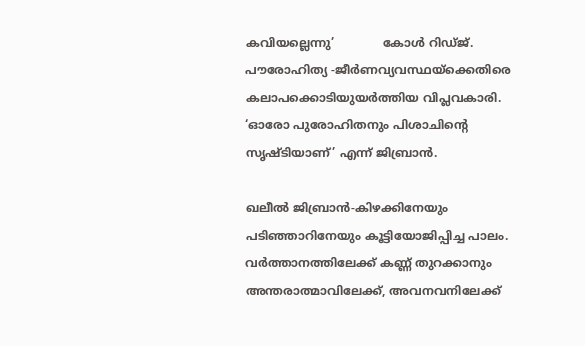കവിയല്ലെന്നു’             കോള്‍ റിഡ്ജ്. പൗരോഹിത്യ -ജീര്‍ണവ്യവസ്ഥയ്‌ക്കെതിരെ കലാപക്കൊടിയുയര്‍ത്തിയ വിപ്ലവകാരി. ‘ഓരോ പുരോഹിതനും പിശാചിന്റെ സൃഷ്ടിയാണ്’ എന്ന് ജിബ്രാന്‍.

ഖലീല്‍ ജിബ്രാന്‍-കിഴക്കിനേയും പടിഞ്ഞാറിനേയും കൂട്ടിയോജിപ്പിച്ച പാലം. വര്‍ത്താനത്തിലേക്ക് കണ്ണ് തുറക്കാനും അന്തരാത്മാവിലേക്ക്, അവനവനിലേക്ക്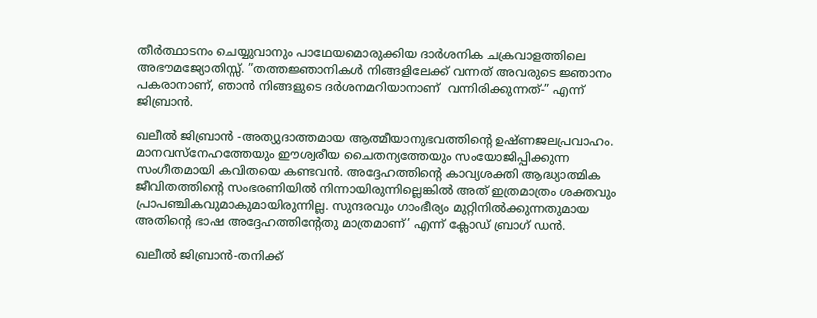തീര്‍ത്ഥാടനം ചെയ്യുവാനും പാഥേയമൊരുക്കിയ ദാര്‍ശനിക ചക്രവാളത്തിലെ അഭൗമജ്യോതിസ്സ്. ”തത്തജ്ഞാനികള്‍ നിങ്ങളിലേക്ക് വന്നത് അവരുടെ ജ്ഞാനം പകരാനാണ്, ഞാന്‍ നിങ്ങളുടെ ദര്‍ശനമറിയാനാണ്  വന്നിരിക്കുന്നത്-” എന്ന് ജിബ്രാന്‍.

ഖലീല്‍ ജിബ്രാന്‍ -അത്യുദാത്തമായ ആത്മീയാനുഭവത്തിന്റെ ഉഷ്ണജലപ്രവാഹം. മാനവസ്‌നേഹത്തേയും ഈശ്വരീയ ചൈതന്യത്തേയും സംയോജിപ്പിക്കുന്ന സംഗീതമായി കവിതയെ കണ്ടവന്‍. അദ്ദേഹത്തിന്റെ കാവ്യശക്തി ആദ്ധ്യാത്മിക ജീവിതത്തിന്റെ സംഭരണിയില്‍ നിന്നായിരുന്നില്ലെങ്കില്‍ അത് ഇത്രമാത്രം ശക്തവും പ്രാപഞ്ചികവുമാകുമായിരുന്നില്ല. സുന്ദരവും ഗാംഭീര്യം മുറ്റിനില്‍ക്കുന്നതുമായ അതിന്റെ ഭാഷ അദ്ദേഹത്തിന്റേതു മാത്രമാണ്’ എന്ന് ക്ലോഡ് ബ്രാഗ് ഡന്‍.

ഖലീല്‍ ജിബ്രാന്‍-തനിക്ക്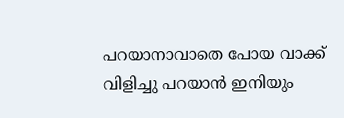പറയാനാവാതെ പോയ വാക്ക് വിളിച്ചു പറയാന്‍ ഇനിയും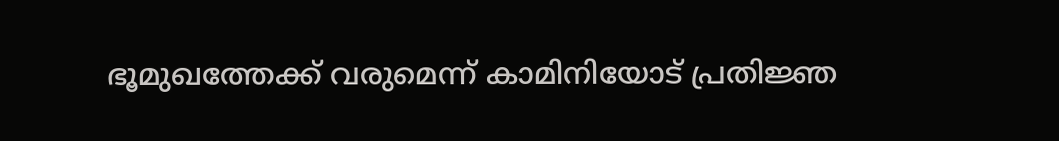ഭൂമുഖത്തേക്ക് വരുമെന്ന് കാമിനിയോട് പ്രതിജ്ഞ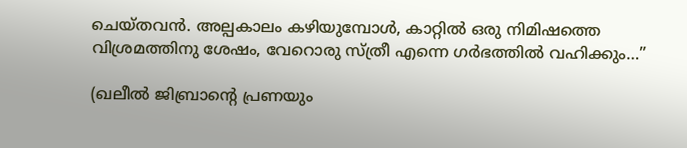ചെയ്തവന്‍. അല്പകാലം കഴിയുമ്പോള്‍, കാറ്റില്‍ ഒരു നിമിഷത്തെ വിശ്രമത്തിനു ശേഷം, വേറൊരു സ്ത്രീ എന്നെ ഗര്‍ഭത്തില്‍ വഹിക്കും…”

(ഖലീൽ ജിബ്രാന്റെ പ്രണയും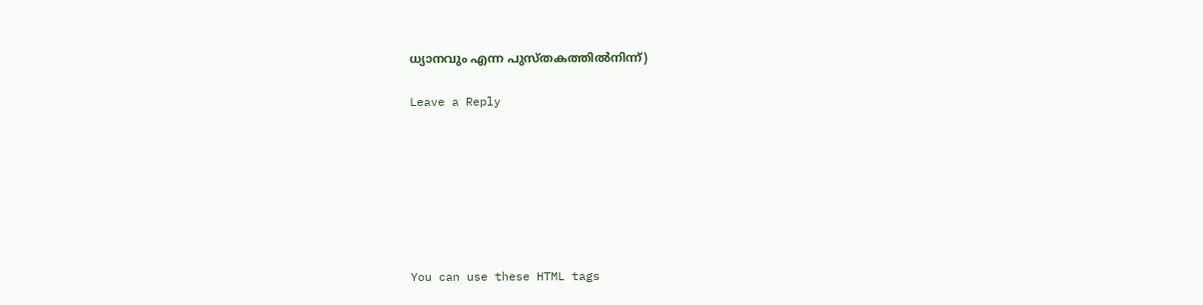ധ്യാനവും എന്ന പുസ്തകത്തിൽനിന്ന്)

Leave a Reply







You can use these HTML tags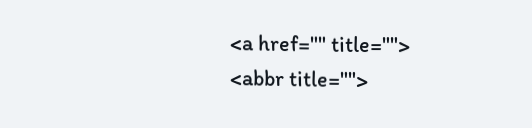<a href="" title=""> <abbr title="">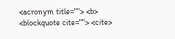<acronym title=""> <b> <blockquote cite=""> <cite>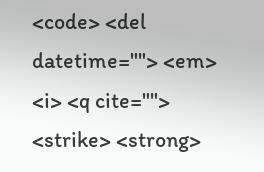<code> <del datetime=""> <em> <i> <q cite=""> <strike> <strong>